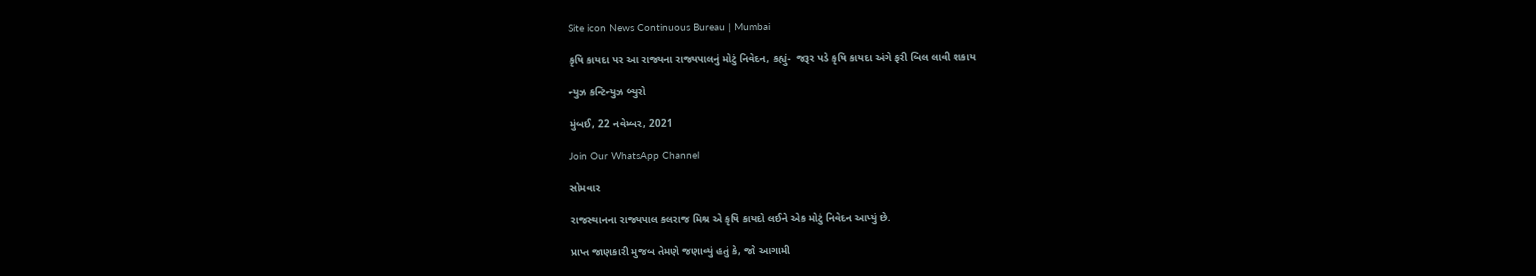Site icon News Continuous Bureau | Mumbai

કૃષિ કાયદા પર આ રાજ્યના રાજ્યપાલનું મોટું નિવેદન, કહ્યું-  જરૂર પડે કૃષિ કાયદા અંગે ફરી બિલ લાવી શકાય

ન્યુઝ કન્ટિન્યુઝ બ્યુરો

મુંબઈ, 22 નવેમ્બર, 2021

Join Our WhatsApp Channel

સોમવાર

રાજસ્થાનના રાજ્યપાલ કલરાજ મિશ્ર એ કૃષિ કાયદો લઈને એક મોટું નિવેદન આપ્યું છે.

પ્રાપ્ત જાણકારી મુજબ તેમણે જણાવ્યું હતું કે, જો આગામી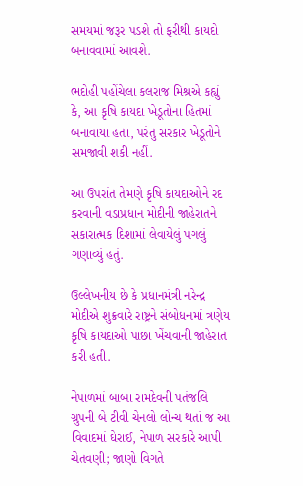સમયમાં જરૂર પડશે તો ફરીથી કાયદો બનાવવામાં આવશે.

ભદોહી પહોંચેલા કલરાજ મિશ્રએ કહ્યું કે, આ કૃષિ કાયદા ખેડૂતોના હિતમાં બનાવાયા હતા, પરંતુ સરકાર ખેડૂતોને સમજાવી શકી નહીં.

આ ઉપરાંત તેમણે કૃષિ કાયદાઓને રદ કરવાની વડાપ્રધાન મોદીની જાહેરાતને સકારાત્મક દિશામાં લેવાયેલું પગલું ગણાવ્યું હતું.

ઉલ્લેખનીય છે કે પ્રધાનમંત્રી નરેન્દ્ર મોદીએ શુક્રવારે રાષ્ટ્રને સંબોધનમાં ત્રણેય કૃષિ કાયદાઓ પાછા ખેંચવાની જાહેરાત કરી હતી.

નેપાળમાં બાબા રામદેવની પતંજલિ ગ્રુપની બે ટીવી ચેનલો લોન્ચ થતાં જ આ વિવાદમાં ઘેરાઈ, નેપાળ સરકારે આપી ચેતવણી; જાણો વિગતે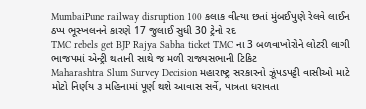MumbaiPune railway disruption 100 કલાક વીત્યા છતાં મુંબઈપુણે રેલવે લાઈન ઠપ્પ ભૂસ્ખલનને કારણે 17 જુલાઈ સુધી 30 ટ્રેનો રદ
TMC rebels get BJP Rajya Sabha ticket TMC ના 3 બળવાખોરોને લોટરી લાગી ભાજપમાં એન્ટ્રી થતાની સાથે જ મળી રાજ્યસભાની ટિકિટ
Maharashtra Slum Survey Decision મહારાષ્ટ્ર સરકારનો ઝૂંપડપટ્ટી વાસીઓ માટે મોટો નિર્ણય ૩ મહિનામાં પૂર્ણ થશે આવાસ સર્વે, પાત્રતા ધરાવતા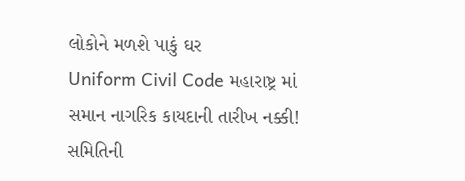લોકોને મળશે પાકું ઘર
Uniform Civil Code મહારાષ્ટ્ર માં સમાન નાગરિક કાયદાની તારીખ નક્કી! સમિતિની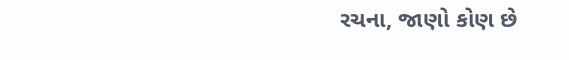રચના, જાણો કોણ છે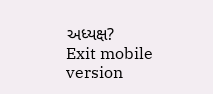અધ્યક્ષ?
Exit mobile version